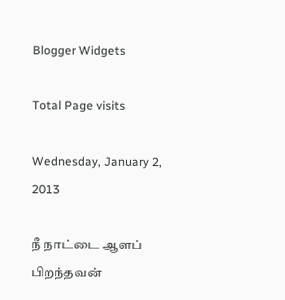Blogger Widgets

Total Page visits

Wednesday, January 2, 2013

நீ நாட்டை ஆளப் பிறந்தவன்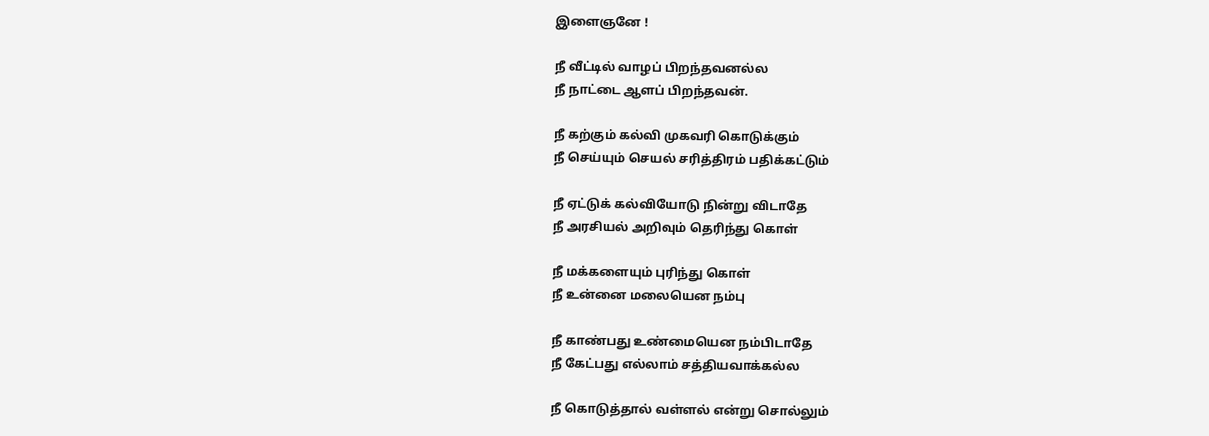இளைஞனே !

நீ வீட்டில் வாழப் பிறந்தவனல்ல
நீ நாட்டை ஆளப் பிறந்தவன்.

நீ கற்கும் கல்வி முகவரி கொடுக்கும்
நீ செய்யும் செயல் சரித்திரம் பதிக்கட்டும்

நீ ஏட்டுக் கல்வியோடு நின்று விடாதே
நீ அரசியல் அறிவும் தெரிந்து கொள்

நீ மக்களையும் புரிந்து கொள்
நீ உன்னை மலையென நம்பு

நீ காண்பது உண்மையென நம்பிடாதே
நீ கேட்பது எல்லாம் சத்தியவாக்கல்ல

நீ கொடுத்தால் வள்ளல் என்று சொல்லும்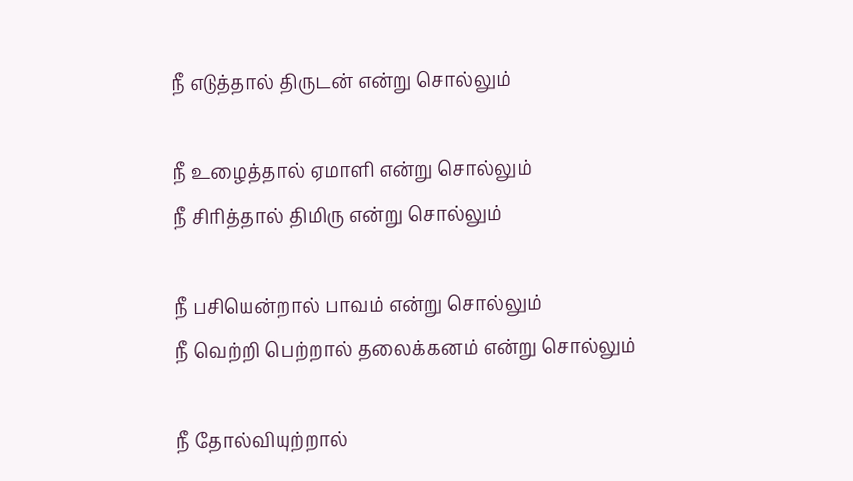நீ எடுத்தால் திருடன் என்று சொல்லும்

நீ உழைத்தால் ஏமாளி என்று சொல்லும்
நீ சிரித்தால் திமிரு என்று சொல்லும்

நீ பசியென்றால் பாவம் என்று சொல்லும்
நீ வெற்றி பெற்றால் தலைக்கனம் என்று சொல்லும்

நீ தோல்வியுற்றால்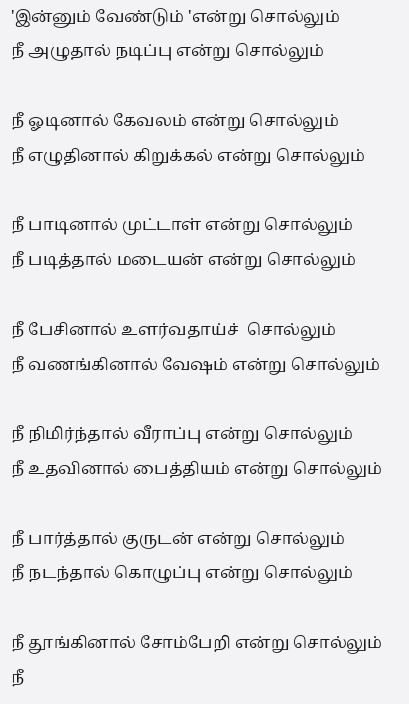'இன்னும் வேண்டும் 'என்று சொல்லும்
நீ அழுதால் நடிப்பு என்று சொல்லும்

நீ ஓடினால் கேவலம் என்று சொல்லும்
நீ எழுதினால் கிறுக்கல் என்று சொல்லும்

நீ பாடினால் முட்டாள் என்று சொல்லும்
நீ படித்தால் மடையன் என்று சொல்லும்

நீ பேசினால் உளர்வதாய்ச்  சொல்லும்
நீ வணங்கினால் வேஷம் என்று சொல்லும்

நீ நிமிர்ந்தால் வீராப்பு என்று சொல்லும்
நீ உதவினால் பைத்தியம் என்று சொல்லும்

நீ பார்த்தால் குருடன் என்று சொல்லும்
நீ நடந்தால் கொழுப்பு என்று சொல்லும்

நீ தூங்கினால் சோம்பேறி என்று சொல்லும்
நீ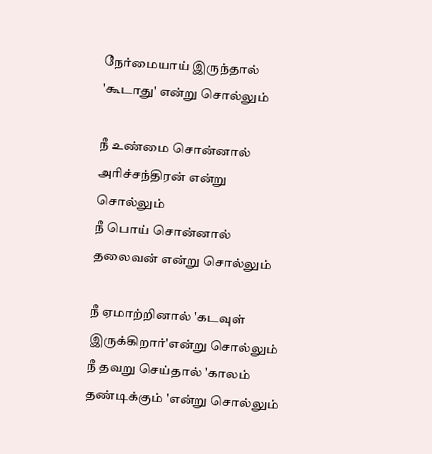நேர்மையாய் இருந்தால் 'கூடாது' என்று சொல்லும்

நீ உண்மை சொன்னால் அரிச்சந்திரன் என்று சொல்லும்
நீ பொய் சொன்னால் தலைவன் என்று சொல்லும்

நீ ஏமாற்றினால் 'கடவுள் இருக்கிறார்'என்று சொல்லும்
நீ தவறு செய்தால் 'காலம் தண்டிக்கும் 'என்று சொல்லும்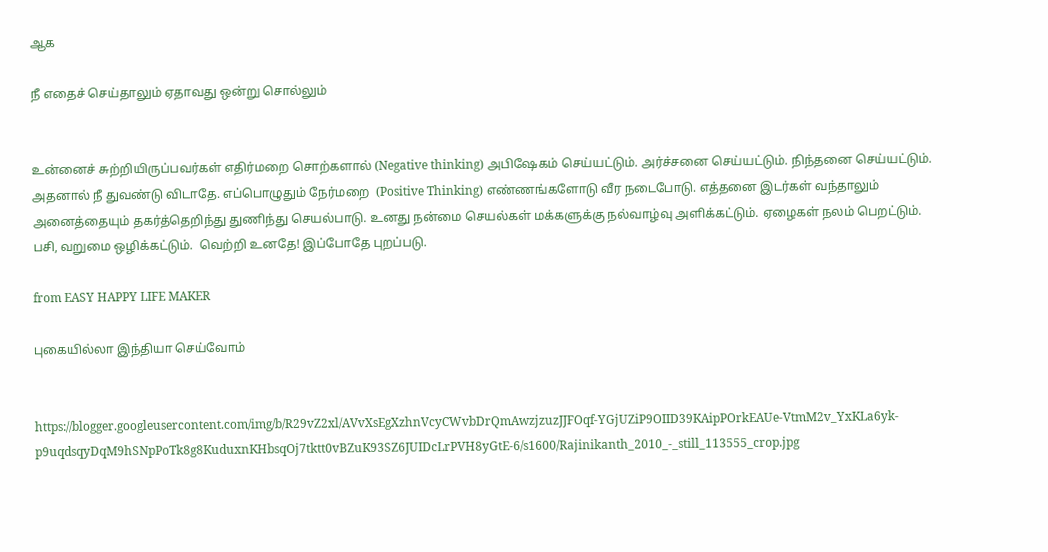ஆக

நீ எதைச் செய்தாலும் ஏதாவது ஒன்று சொல்லும்


உன்னைச் சுற்றியிருப்பவர்கள் எதிர்மறை சொற்களால் (Negative thinking) அபிஷேகம் செய்யட்டும். அர்ச்சனை செய்யட்டும். நிந்தனை செய்யட்டும். அதனால் நீ துவண்டு விடாதே. எப்பொழுதும் நேர்மறை  (Positive Thinking) எண்ணங்களோடு வீர நடைபோடு. எத்தனை இடர்கள் வந்தாலும் அனைத்தையும் தகர்த்தெறிந்து துணிந்து செயல்பாடு. உனது நன்மை செயல்கள் மக்களுக்கு நல்வாழ்வு அளிக்கட்டும். ஏழைகள் நலம் பெறட்டும். பசி, வறுமை ஒழிக்கட்டும்.  வெற்றி உனதே! இப்போதே புறப்படு.

from EASY HAPPY LIFE MAKER

புகையில்லா இந்தியா செய்வோம்


https://blogger.googleusercontent.com/img/b/R29vZ2xl/AVvXsEgXzhnVcyCWvbDrQmAwzjzuzJJFOqf-YGjUZiP9OIID39KAipPOrkEAUe-VtmM2v_YxKLa6yk-p9uqdsqyDqM9hSNpPoTk8g8KuduxnKHbsqOj7tktt0vBZuK93SZ6JUIDcLrPVH8yGtE-6/s1600/Rajinikanth_2010_-_still_113555_crop.jpg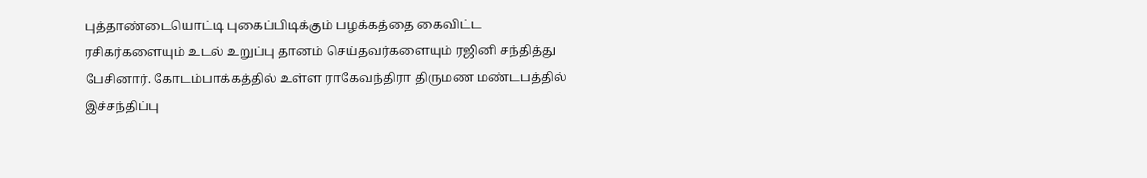புத்தாண்டையொட்டி புகைப்பிடிக்கும் பழக்கத்தை கைவிட்ட ரசிகர்களையும் உடல் உறுப்பு தானம் செய்தவர்களையும் ரஜினி சந்தித்து பேசினார். கோடம்பாக்கத்தில் உள்ள ராகேவந்திரா திருமண மண்டபத்தில் இச்சந்திப்பு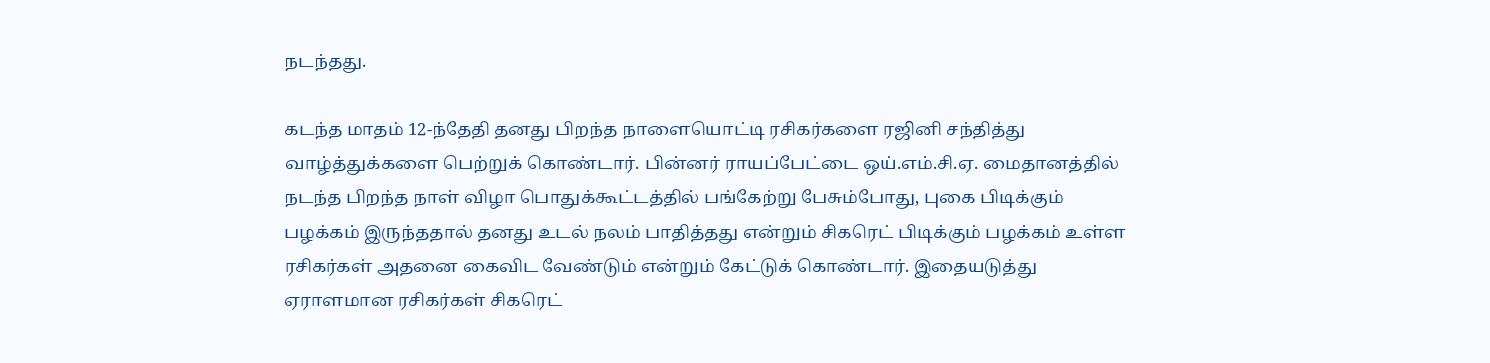நடந்தது.

கடந்த மாதம் 12-ந்தேதி தனது பிறந்த நாளையொட்டி ரசிகர்களை ரஜினி சந்தித்து வாழ்த்துக்களை பெற்றுக் கொண்டார். பின்னர் ராயப்பேட்டை ஒய்.எம்.சி.ஏ. மைதானத்தில் நடந்த பிறந்த நாள் விழா பொதுக்கூட்டத்தில் பங்கேற்று பேசும்போது, புகை பிடிக்கும் பழக்கம் இருந்ததால் தனது உடல் நலம் பாதித்தது என்றும் சிகரெட் பிடிக்கும் பழக்கம் உள்ள ரசிகர்கள் அதனை கைவிட வேண்டும் என்றும் கேட்டுக் கொண்டார். இதையடுத்து ஏராளமான ரசிகர்கள் சிகரெட்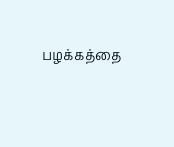பழக்கத்தை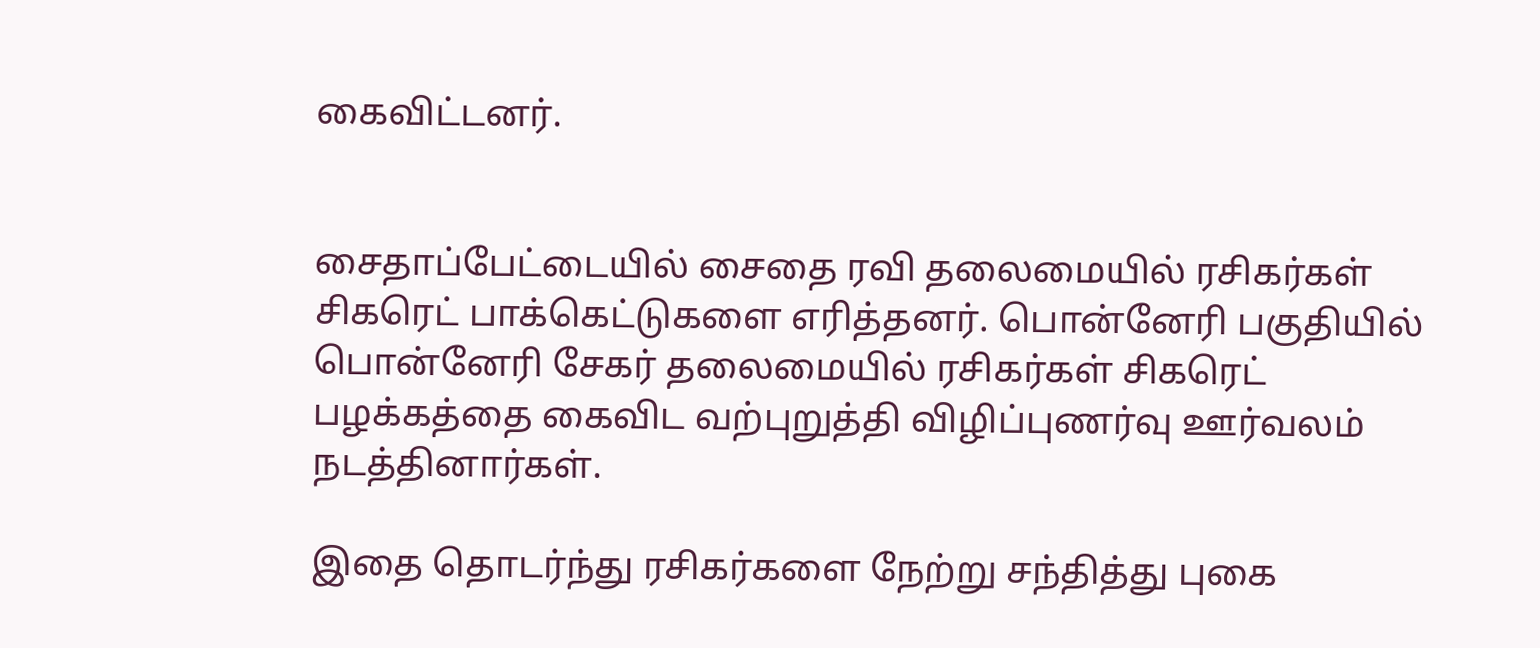கைவிட்டனர்.


சைதாப்பேட்டையில் சைதை ரவி தலைமையில் ரசிகர்கள் சிகரெட் பாக்கெட்டுகளை எரித்தனர். பொன்னேரி பகுதியில் பொன்னேரி சேகர் தலைமையில் ரசிகர்கள் சிகரெட் பழக்கத்தை கைவிட வற்புறுத்தி விழிப்புணர்வு ஊர்வலம் நடத்தினார்கள்.

இதை தொடர்ந்து ரசிகர்களை நேற்று சந்தித்து புகை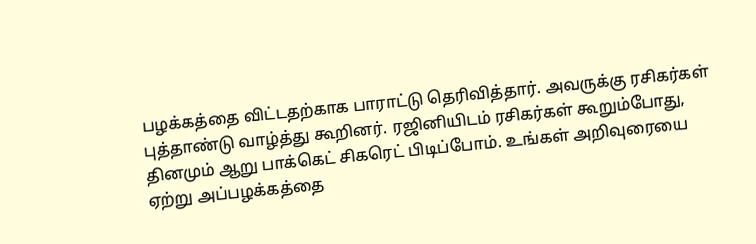பழக்கத்தை விட்டதற்காக பாராட்டு தெரிவித்தார். அவருக்கு ரசிகர்கள் புத்தாண்டு வாழ்த்து கூறினர். ரஜினியிடம் ரசிகர்கள் கூறும்போது, தினமும் ஆறு பாக்கெட் சிகரெட் பிடிப்போம். உங்கள் அறிவுரையை ஏற்று அப்பழக்கத்தை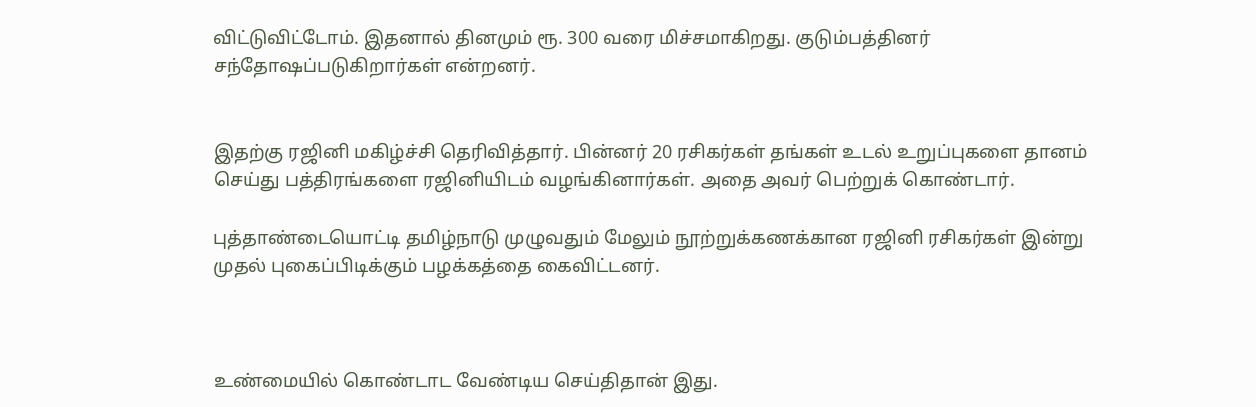விட்டுவிட்டோம். இதனால் தினமும் ரூ. 300 வரை மிச்சமாகிறது. குடும்பத்தினர் சந்தோஷப்படுகிறார்கள் என்றனர்.


இதற்கு ரஜினி மகிழ்ச்சி தெரிவித்தார். பின்னர் 20 ரசிகர்கள் தங்கள் உடல் உறுப்புகளை தானம் செய்து பத்திரங்களை ரஜினியிடம் வழங்கினார்கள். அதை அவர் பெற்றுக் கொண்டார்.

புத்தாண்டையொட்டி தமிழ்நாடு முழுவதும் மேலும் நூற்றுக்கணக்கான ரஜினி ரசிகர்கள் இன்று முதல் புகைப்பிடிக்கும் பழக்கத்தை கைவிட்டனர்.



உண்மையில் கொண்டாட வேண்டிய செய்திதான் இது.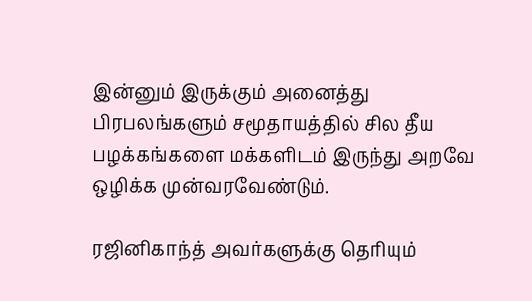இன்னும் இருக்கும் அனைத்து பிரபலங்களும் சமூதாயத்தில் சில தீய பழக்கங்களை மக்களிடம் இருந்து அறவே ஒழிக்க முன்வரவேண்டும்.

ரஜினிகாந்த் அவர்களுக்கு தெரியும்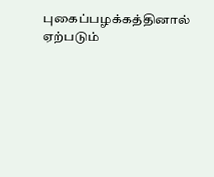புகைப்பழக்கத்தினால் ஏற்படும்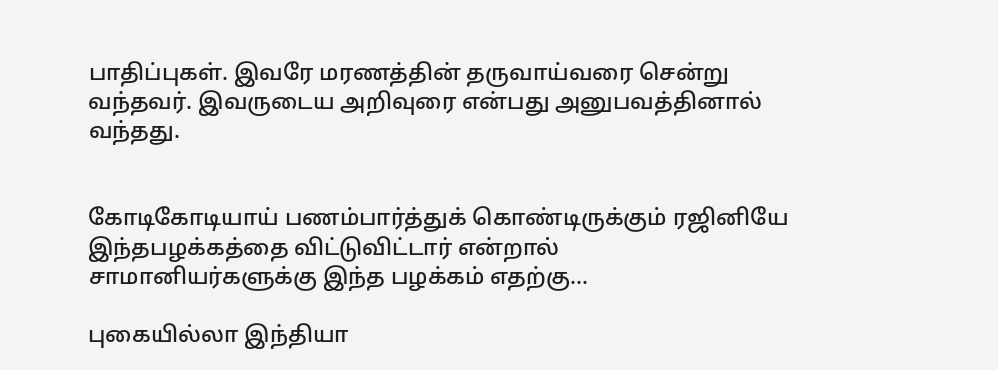பாதிப்புகள். இவரே மரணத்தின் தருவாய்வரை சென்று வந்தவர். இவருடைய அறிவுரை என்பது அனுபவத்தினால் வந்தது.


கோடிகோடியாய் பணம்பார்த்துக் கொண்டிருக்கும் ரஜினியே இந்தபழக்கத்தை விட்டுவிட்டார் என்றால் சாமானியர்களுக்கு இந்த பழக்கம் எதற்கு...

புகையில்லா இந்தியா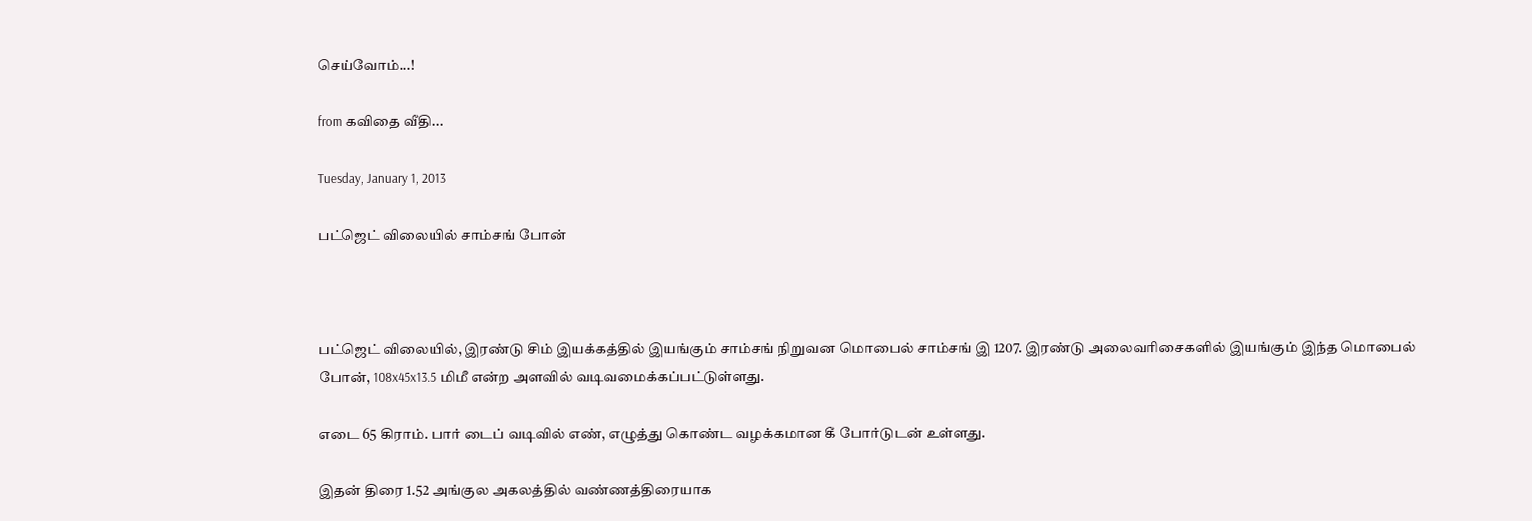செய்வோம்...!

from கவிதை வீதி...

Tuesday, January 1, 2013

பட்ஜெட் விலையில் சாம்சங் போன்



பட்ஜெட் விலையில், இரண்டு சிம் இயக்கத்தில் இயங்கும் சாம்சங் நிறுவன மொபைல் சாம்சங் இ 1207. இரண்டு அலைவரிசைகளில் இயங்கும் இந்த மொபைல் போன், 108x45x13.5 மிமீ என்ற அளவில் வடிவமைக்கப்பட்டுள்ளது.

எடை 65 கிராம். பார் டைப் வடிவில் எண், எழுத்து கொண்ட வழக்கமான கீ போர்டுடன் உள்ளது.

இதன் திரை 1.52 அங்குல அகலத்தில் வண்ணத்திரையாக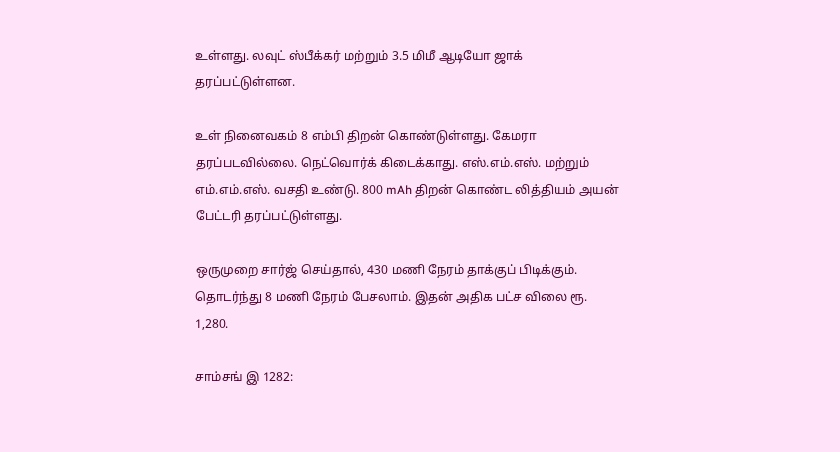உள்ளது. லவுட் ஸ்பீக்கர் மற்றும் 3.5 மிமீ ஆடியோ ஜாக் தரப்பட்டுள்ளன.

உள் நினைவகம் 8 எம்பி திறன் கொண்டுள்ளது. கேமரா தரப்படவில்லை. நெட்வொர்க் கிடைக்காது. எஸ்.எம்.எஸ். மற்றும் எம்.எம்.எஸ். வசதி உண்டு. 800 mAh திறன் கொண்ட லித்தியம் அயன் பேட்டரி தரப்பட்டுள்ளது.

ஒருமுறை சார்ஜ் செய்தால், 430 மணி நேரம் தாக்குப் பிடிக்கும். தொடர்ந்து 8 மணி நேரம் பேசலாம். இதன் அதிக பட்ச விலை ரூ. 1,280.

சாம்சங் இ 1282: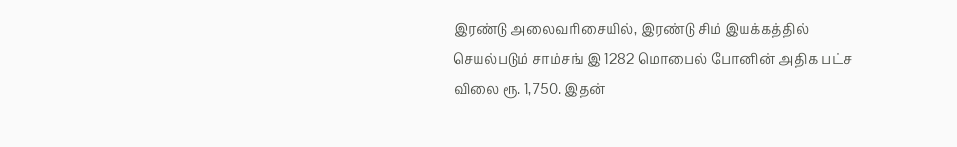இரண்டு அலைவரிசையில், இரண்டு சிம் இயக்கத்தில் செயல்படும் சாம்சங் இ 1282 மொபைல் போனின் அதிக பட்ச விலை ரூ. 1,750. இதன்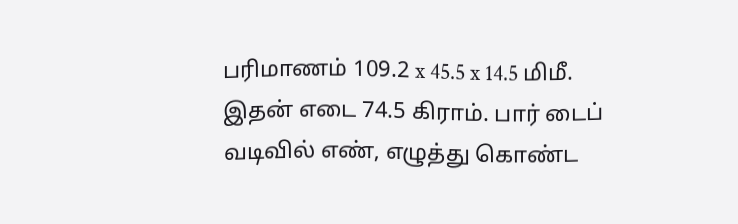பரிமாணம் 109.2 x 45.5 x 14.5 மிமீ. இதன் எடை 74.5 கிராம். பார் டைப் வடிவில் எண், எழுத்து கொண்ட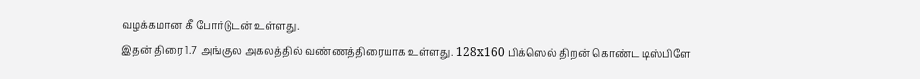வழக்கமான கீ போர்டுடன் உள்ளது.
இதன் திரை 1.7 அங்குல அகலத்தில் வண்ணத்திரையாக உள்ளது. 128x160 பிக்ஸெல் திறன் கொண்ட டிஸ்பிளே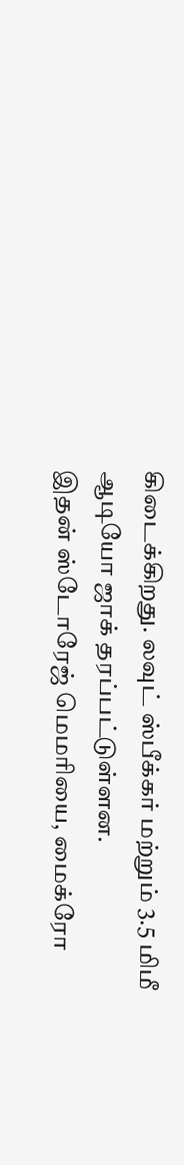கிடைக்கிறது. லவுட் ஸ்பீக்கர் மற்றும் 3.5 மிமீ ஆடியோ ஜாக் தரப்பட்டுள்ளன.
இதன் ஸ்டோரேஜ் மெமரியை, மைக்ரோ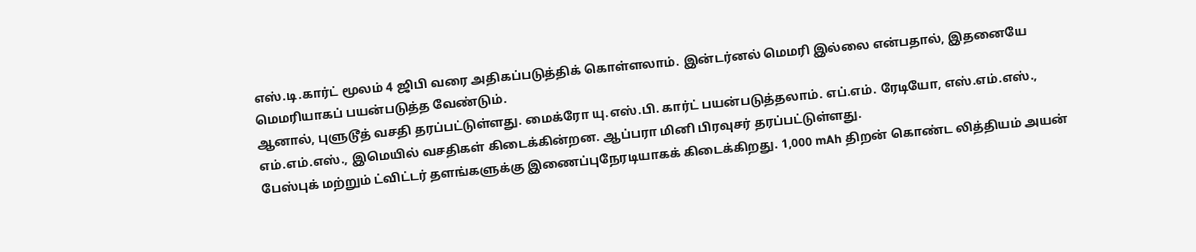எஸ்.டி.கார்ட் மூலம் 4 ஜிபி வரை அதிகப்படுத்திக் கொள்ளலாம். இன்டர்னல் மெமரி இல்லை என்பதால், இதனையே மெமரியாகப் பயன்படுத்த வேண்டும்.
ஆனால், புளுடூத் வசதி தரப்பட்டுள்ளது. மைக்ரோ யு.எஸ்.பி. கார்ட் பயன்படுத்தலாம். எப்.எம். ரேடியோ, எஸ்.எம்.எஸ்., எம்.எம்.எஸ்., இமெயில் வசதிகள் கிடைக்கின்றன. ஆப்பரா மினி பிரவுசர் தரப்பட்டுள்ளது.
பேஸ்புக் மற்றும் ட்விட்டர் தளங்களுக்கு இணைப்புநேரடியாகக் கிடைக்கிறது. 1,000 mAh திறன் கொண்ட லித்தியம் அயன்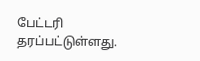பேட்டரி தரப்பட்டுள்ளது.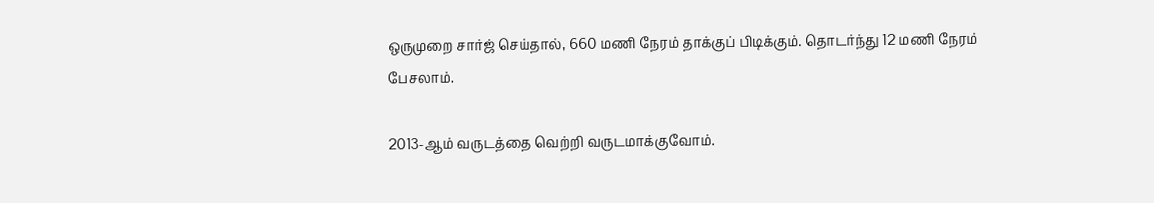ஒருமுறை சார்ஜ் செய்தால், 660 மணி நேரம் தாக்குப் பிடிக்கும். தொடர்ந்து 12 மணி நேரம் பேசலாம்.

2013-ஆம் வருடத்தை வெற்றி வருடமாக்குவோம்.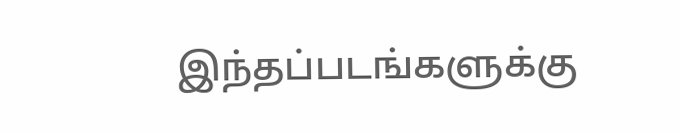இந்தப்படங்களுக்கு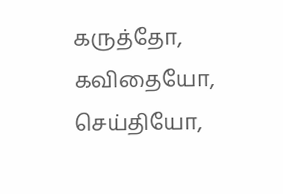கருத்தோ, கவிதையோ, செய்தியோ,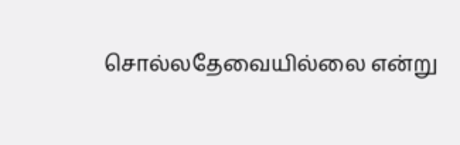சொல்லதேவையில்லை என்று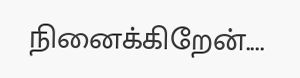நினைக்கிறேன்....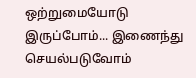ஒற்றுமையோடு இருப்போம்... இணைந்து செயல்படுவோம்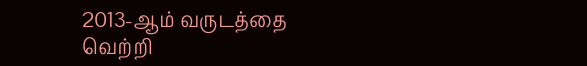2013-ஆம் வருடத்தை  வெற்றி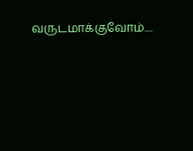வருடமாக்குவோம்....